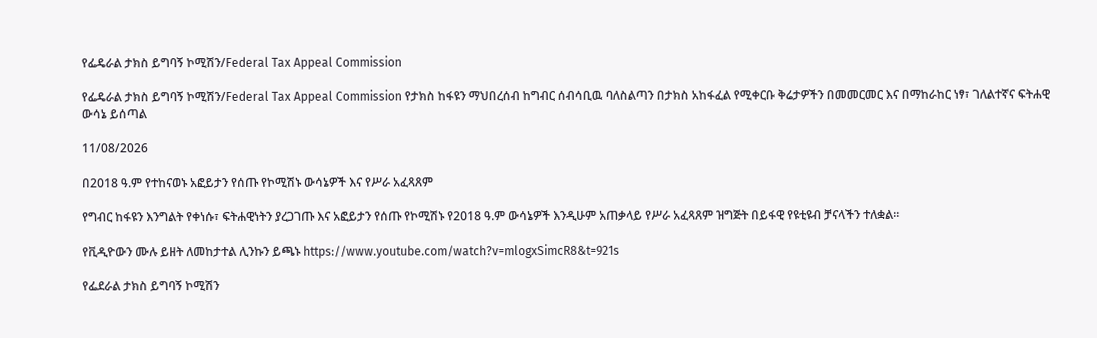የፌዴራል ታክስ ይግባኝ ኮሚሽን/Federal Tax Appeal Commission

የፌዴራል ታክስ ይግባኝ ኮሚሽን/Federal Tax Appeal Commission የታክስ ከፋዩን ማህበረሰብ ከግብር ሰብሳቢዉ ባለስልጣን በታክስ አከፋፈል የሚቀርቡ ቅሬታዎችን በመመርመር እና በማከራከር ነፃ፣ ገለልተኛና ፍትሐዊ ውሳኔ ይሰጣል

11/08/2026

በ2018 ዓ.ም የተከናወኑ አፎይታን የሰጡ የኮሚሽኑ ውሳኔዎች እና የሥራ አፈጻጸም

የግብር ከፋዩን እንግልት የቀነሱ፣ ፍትሐዊነትን ያረጋገጡ እና አፎይታን የሰጡ የኮሚሽኑ የ2018 ዓ.ም ውሳኔዎች እንዲሁም አጠቃላይ የሥራ አፈጻጸም ዝግጅት በይፋዊ የዩቲዩብ ቻናላችን ተለቋል።

የቪዲዮውን ሙሉ ይዘት ለመከታተል ሊንኩን ይጫኑ https://www.youtube.com/watch?v=mlogxSimcR8&t=921s

የፌደራል ታክስ ይግባኝ ኮሚሽን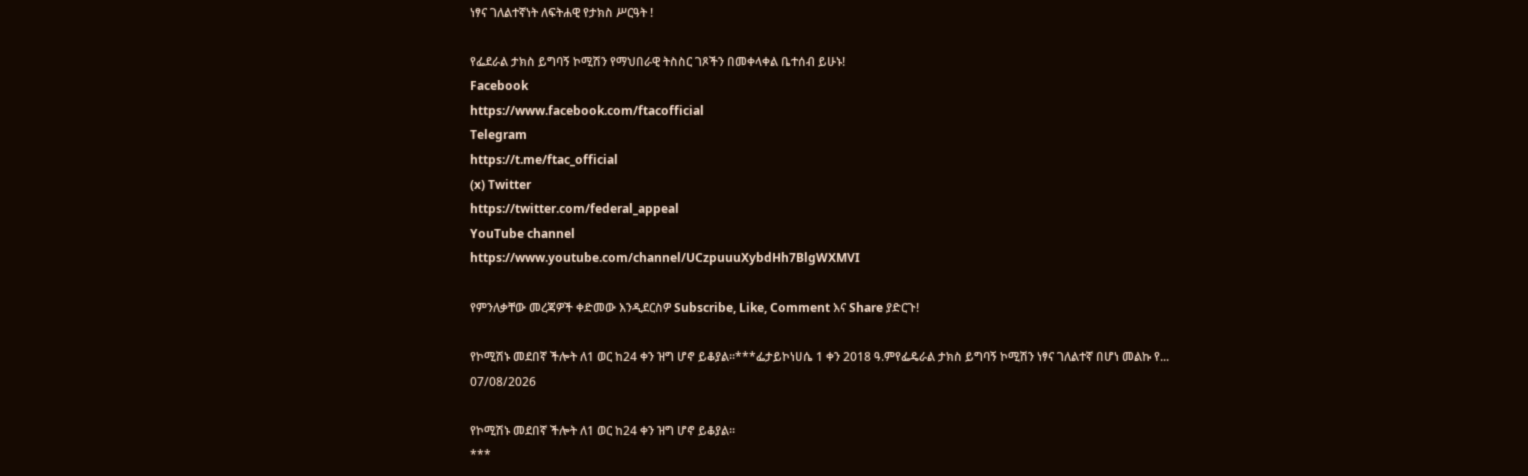ነፃና ገለልተኛነት ለፍትሐዊ የታክስ ሥርዓት !

የፌደራል ታክስ ይግባኝ ኮሚሽን የማህበራዊ ትስስር ገጾችን በመቀላቀል ቤተሰብ ይሁኑ!
Facebook
https://www.facebook.com/ftacofficial
Telegram
https://t.me/ftac_official
(x) Twitter
https://twitter.com/federal_appeal
YouTube channel
https://www.youtube.com/channel/UCzpuuuXybdHh7BlgWXMVI

የምንለቃቸው መረጃዎች ቀድመው እንዲደርስዎ Subscribe, Like, Comment እና Share ያድርጉ!

የኮሚሽኑ መደበኛ ችሎት ለ1 ወር ከ24 ቀን ዝግ ሆኖ ይቆያል፡፡***ፌታይኮነሀሴ 1 ቀን 2018 ዓ.ምየፌዴራል ታክስ ይግባኝ ኮሚሽን ነፃና ገለልተኛ በሆነ መልኩ የ...
07/08/2026

የኮሚሽኑ መደበኛ ችሎት ለ1 ወር ከ24 ቀን ዝግ ሆኖ ይቆያል፡፡
***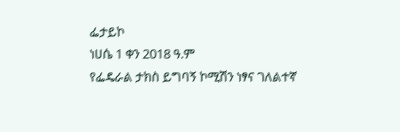ፌታይኮ
ነሀሴ 1 ቀን 2018 ዓ.ም
የፌዴራል ታክስ ይግባኝ ኮሚሽን ነፃና ገለልተኛ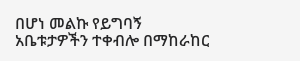በሆነ መልኩ የይግባኝ አቤቱታዎችን ተቀብሎ በማከራከር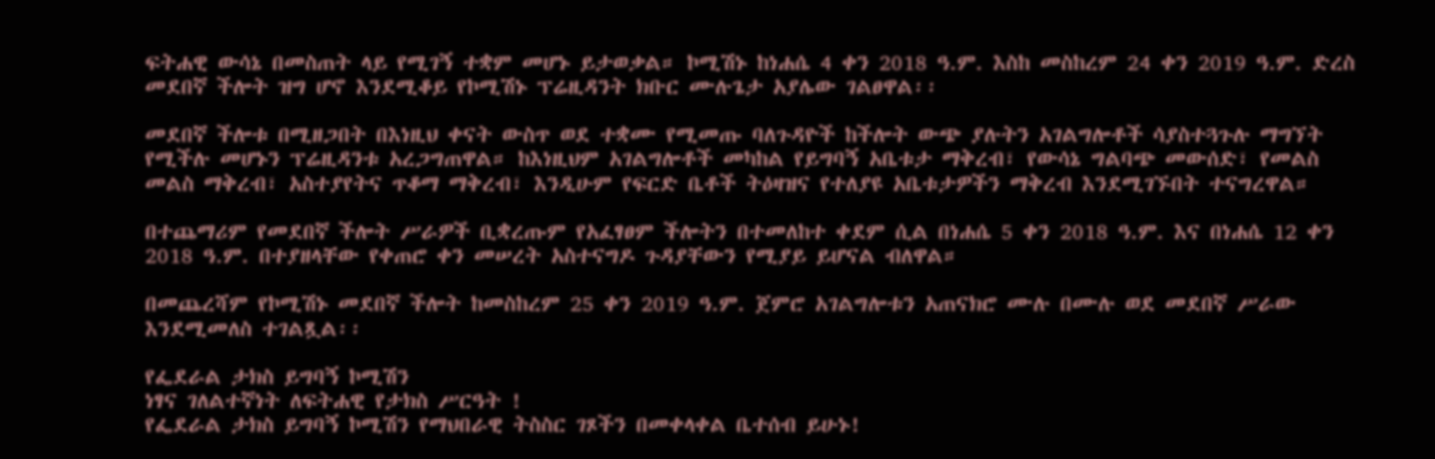ፍትሐዊ ውሳኔ በመስጠት ላይ የሚገኝ ተቋም መሆኑ ይታወቃል። ኮሚሽኑ ከነሐሴ 4 ቀን 2018 ዓ.ም. እስከ መስከረም 24 ቀን 2019 ዓ.ም. ድረስ መደበኛ ችሎት ዝግ ሆኖ እንደሚቆይ የኮሚሽኑ ፕሬዚዳንት ክቡር ሙሉጌታ አያሌው ገልፀዋል፡፡

መደበኛ ችሎቱ በሚዘጋበት በእነዚህ ቀናት ውስጥ ወደ ተቋሙ የሚመጡ ባለጉዳዮች ከችሎት ውጭ ያሉትን አገልግሎቶች ሳያስተጓጉሉ ማግኘት የሚችሉ መሆኑን ፕሬዚዳንቱ አረጋግጠዋል። ከእነዚህም አገልግሎቶች መካከል የይግባኝ አቤቱታ ማቅረብ፣ የውሳኔ ግልባጭ መውሰድ፣ የመልስ መልስ ማቅረብ፣ አስተያየትና ጥቆማ ማቅረብ፣ እንዲሁም የፍርድ ቤቶች ትዕዛዝና የተለያዩ አቤቱታዎችን ማቅረብ እንደሚገኙበት ተናግረዋል።

በተጨማሪም የመደበኛ ችሎት ሥራዎች ቢቋረጡም የአፈፃፀም ችሎትን በተመለከተ ቀደም ሲል በነሐሴ 5 ቀን 2018 ዓ.ም. እና በነሐሴ 12 ቀን 2018 ዓ.ም. በተያዘላቸው የቀጠሮ ቀን መሠረት አስተናግዶ ጉዳያቸውን የሚያይ ይሆናል ብለዋል።

በመጨረሻም የኮሚሽኑ መደበኛ ችሎት ከመስከረም 25 ቀን 2019 ዓ.ም. ጀምሮ አገልግሎቱን አጠናክሮ ሙሉ በሙሉ ወደ መደበኛ ሥራው እንደሚመለስ ተገልጿል፡፡

የፌደራል ታክስ ይግባኝ ኮሚሽን
ነፃና ገለልተኛነት ለፍትሐዊ የታክስ ሥርዓት !
የፌደራል ታክስ ይግባኝ ኮሚሽን የማህበራዊ ትስስር ገጾችን በመቀላቀል ቤተሰብ ይሁኑ!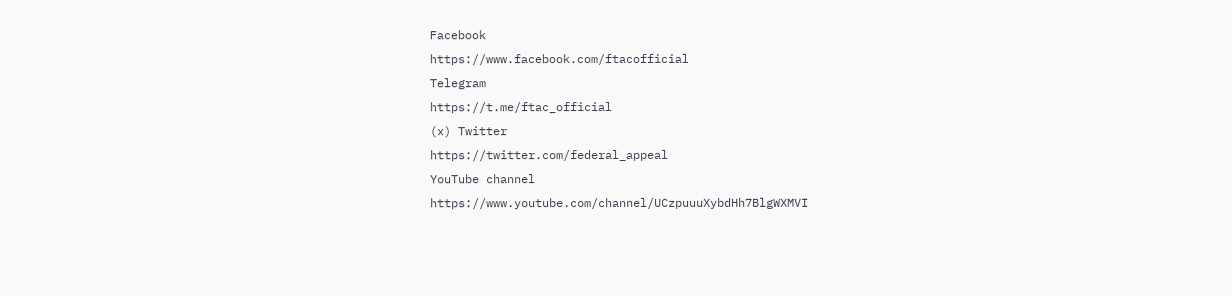Facebook
https://www.facebook.com/ftacofficial
Telegram
https://t.me/ftac_official
(x) Twitter
https://twitter.com/federal_appeal
YouTube channel
https://www.youtube.com/channel/UCzpuuuXybdHh7BlgWXMVI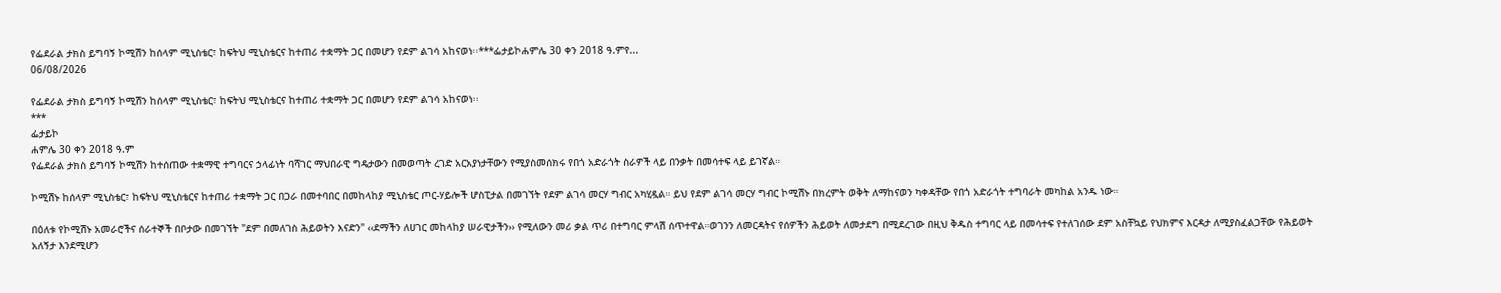የፌደራል ታክስ ይግባኝ ኮሚሽን ከሰላም ሚኒስቴር፣ ከፍትህ ሚኒስቴርና ከተጠሪ ተቋማት ጋር በመሆን የደም ልገሳ አከናወነ፡፡***ፌታይኮሐምሌ 30 ቀን 2018 ዓ.ምየ...
06/08/2026

የፌደራል ታክስ ይግባኝ ኮሚሽን ከሰላም ሚኒስቴር፣ ከፍትህ ሚኒስቴርና ከተጠሪ ተቋማት ጋር በመሆን የደም ልገሳ አከናወነ፡፡
***
ፌታይኮ
ሐምሌ 30 ቀን 2018 ዓ.ም
የፌደራል ታክስ ይግባኝ ኮሚሽን ከተሰጠው ተቋማዊ ተግባርና ኃላፊነት ባሻገር ማህበራዊ ግዴታውን በመወጣት ረገድ አርአያነታቸውን የሚያስመሰክሩ የበጎ አድራጎት ስራዎች ላይ በንቃት በመሳተፍ ላይ ይገኛል።

ኮሚሽኑ ከሰላም ሚኒስቴር፣ ከፍትህ ሚኒስቴርና ከተጠሪ ተቋማት ጋር በጋራ በመተባበር በመከላከያ ሚኒስቴር ጦር-ሃይሎች ሆስፒታል በመገኘት የደም ልገሳ መርሃ ግብር አካሂዷል። ይህ የደም ልገሳ መርሃ ግብር ኮሚሽኑ በክረምት ወቅት ለማከናወን ካቀዳቸው የበጎ አድራጎት ተግባራት መካከል አንዱ ነው።

በዕለቱ የኮሚሽኑ አመራሮችና ሰራተኞች በቦታው በመገኘት "ደም በመለገስ ሕይወትን እናድን" ‹‹ደማችን ለሀገር መከላከያ ሠራዊታችን›› የሚለውን መሪ ቃል ጥሪ በተግባር ምላሽ ሰጥተዋል።ወገንን ለመርዳትና የሰዎችን ሕይወት ለመታደግ በሚደረገው በዚህ ቅዱስ ተግባር ላይ በመሳተፍ የተለገሰው ደም አስቸኳይ የህክምና እርዳታ ለሚያስፈልጋቸው የሕይወት አለኝታ እንደሚሆን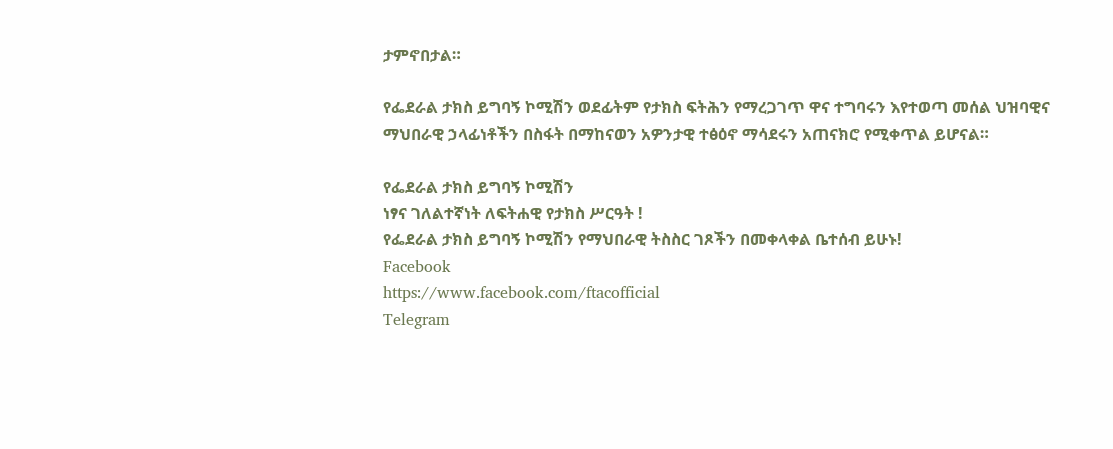ታምኖበታል።

የፌደራል ታክስ ይግባኝ ኮሚሽን ወደፊትም የታክስ ፍትሕን የማረጋገጥ ዋና ተግባሩን እየተወጣ መሰል ህዝባዊና ማህበራዊ ኃላፊነቶችን በስፋት በማከናወን አዎንታዊ ተፅዕኖ ማሳደሩን አጠናክሮ የሚቀጥል ይሆናል።

የፌደራል ታክስ ይግባኝ ኮሚሽን
ነፃና ገለልተኛነት ለፍትሐዊ የታክስ ሥርዓት !
የፌደራል ታክስ ይግባኝ ኮሚሽን የማህበራዊ ትስስር ገጾችን በመቀላቀል ቤተሰብ ይሁኑ!
Facebook
https://www.facebook.com/ftacofficial
Telegram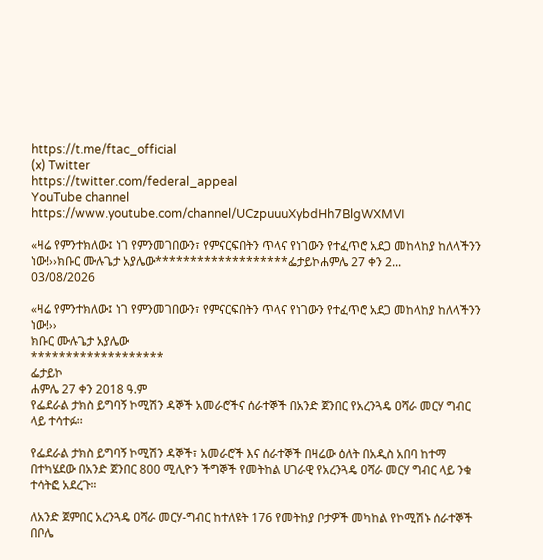https://t.me/ftac_official
(x) Twitter
https://twitter.com/federal_appeal
YouTube channel
https://www.youtube.com/channel/UCzpuuuXybdHh7BlgWXMVI

«ዛሬ የምንተክለው፤ ነገ የምንመገበውን፣ የምናርፍበትን ጥላና የነገውን የተፈጥሮ አደጋ መከላከያ ከለላችንን ነው!››ክቡር ሙሉጌታ አያሌው*******************ፌታይኮሐምሌ 27 ቀን 2...
03/08/2026

«ዛሬ የምንተክለው፤ ነገ የምንመገበውን፣ የምናርፍበትን ጥላና የነገውን የተፈጥሮ አደጋ መከላከያ ከለላችንን ነው!››
ክቡር ሙሉጌታ አያሌው
*******************
ፌታይኮ
ሐምሌ 27 ቀን 2018 ዓ.ም
የፌደራል ታክስ ይግባኝ ኮሚሽን ዳኞች አመራሮችና ሰራተኞች በአንድ ጀንበር የአረንጓዴ ዐሻራ መርሃ ግብር ላይ ተሳተፉ፡፡

የፌደራል ታክስ ይግባኝ ኮሚሽን ዳኞች፣ አመራሮች እና ሰራተኞች በዛሬው ዕለት በአዲስ አበባ ከተማ በተካሄደው በአንድ ጀንበር 800 ሚሊዮን ችግኞች የመትከል ሀገራዊ የአረንጓዴ ዐሻራ መርሃ ግብር ላይ ንቁ ተሳትፎ አደረጉ።

ለአንድ ጀምበር አረንጓዴ ዐሻራ መርሃ-ግብር ከተለዩት 176 የመትከያ ቦታዎች መካከል የኮሚሽኑ ሰራተኞች በቦሌ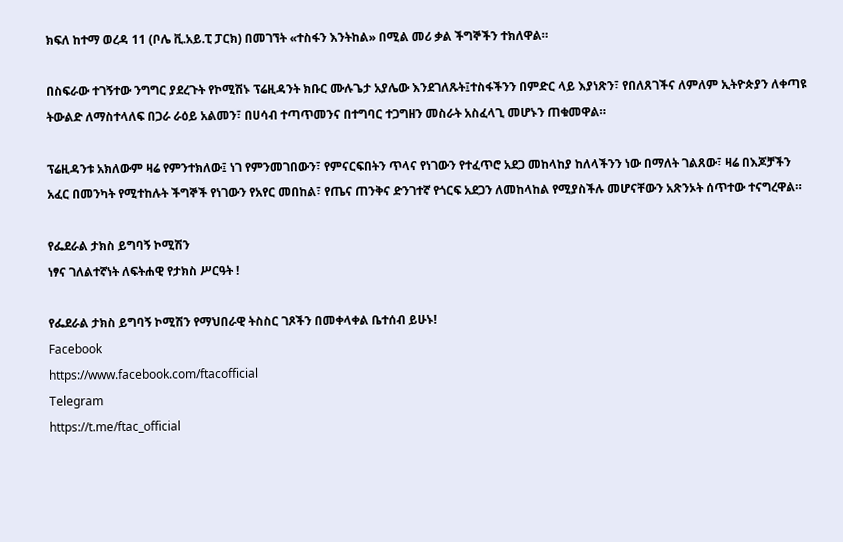ክፍለ ከተማ ወረዳ 11 (ቦሌ ቪ.አይ.ፒ ፓርክ) በመገኘት «ተስፋን እንትከል» በሚል መሪ ቃል ችግኞችን ተክለዋል።

በስፍራው ተገኝተው ንግግር ያደረጉት የኮሚሽኑ ፕሬዚዳንት ክቡር ሙሉጌታ አያሌው እንደገለጹት፤ተስፋችንን በምድር ላይ እያነጽን፣ የበለጸገችና ለምለም ኢትዮጵያን ለቀጣዩ ትውልድ ለማስተላለፍ በጋራ ራዕይ አልመን፣ በሀሳብ ተጣጥመንና በተግባር ተጋግዘን መስራት አስፈላጊ መሆኑን ጠቁመዋል።

ፕሬዚዳንቱ አክለውም ዛሬ የምንተክለው፤ ነገ የምንመገበውን፣ የምናርፍበትን ጥላና የነገውን የተፈጥሮ አደጋ መከላከያ ከለላችንን ነው በማለት ገልጸው፣ ዛሬ በእጆቻችን አፈር በመንካት የሚተከሉት ችግኞች የነገውን የአየር መበከል፣ የጤና ጠንቅና ድንገተኛ የጎርፍ አደጋን ለመከላከል የሚያስችሉ መሆናቸውን አጽንኦት ሰጥተው ተናግረዋል።

የፌደራል ታክስ ይግባኝ ኮሚሽን
ነፃና ገለልተኛነት ለፍትሐዊ የታክስ ሥርዓት !

የፌደራል ታክስ ይግባኝ ኮሚሽን የማህበራዊ ትስስር ገጾችን በመቀላቀል ቤተሰብ ይሁኑ!
Facebook
https://www.facebook.com/ftacofficial
Telegram
https://t.me/ftac_official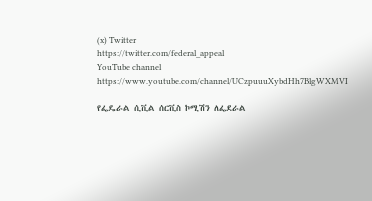(x) Twitter
https://twitter.com/federal_appeal
YouTube channel
https://www.youtube.com/channel/UCzpuuuXybdHh7BlgWXMVI

የፌዴራል ሲቪል ሰርቪስ ኮሚሽን ለፌደራል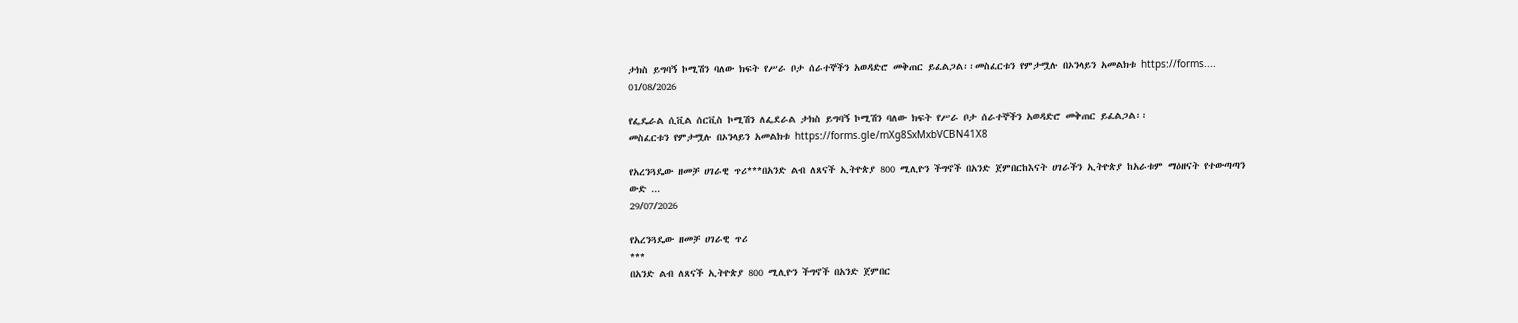ታክስ ይግባኝ ኮሚሽን ባለው ክፍት የሥራ ቦታ ሰራተኞችን አወዳድሮ መቅጠር ይፈልጋል፡፡መስፈርቱን የምታሟሉ በኦንላይን አመልክቱ https://forms....
01/08/2026

የፌዴራል ሲቪል ሰርቪስ ኮሚሽን ለፌደራል ታክስ ይግባኝ ኮሚሽን ባለው ክፍት የሥራ ቦታ ሰራተኞችን አወዳድሮ መቅጠር ይፈልጋል፡፡
መስፈርቱን የምታሟሉ በኦንላይን አመልክቱ https://forms.gle/mXg8SxMxbVCBN41X8

የአረንጓዴው ዘመቻ ሀገራዊ ጥሪ***በአንድ ልብ ለጸናች ኢትዮጵያ 800 ሚሊዮን ችግኖች በአንድ ጀምበርከእናት ሀገራችን ኢትዮጵያ ከአራቱም ማዕዘናት የተውጣጣን ውድ ...
29/07/2026

የአረንጓዴው ዘመቻ ሀገራዊ ጥሪ
***
በአንድ ልብ ለጸናች ኢትዮጵያ 800 ሚሊዮን ችግኖች በአንድ ጀምበር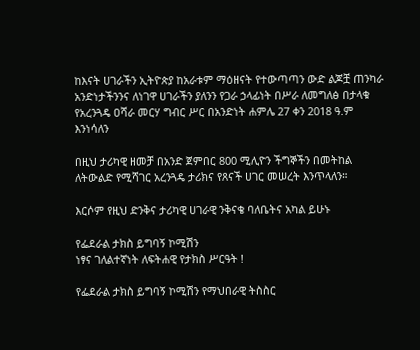ከእናት ሀገራችን ኢትዮጵያ ከአራቱም ማዕዘናት የተውጣጣን ውድ ልጆቿ ጠንካራ አንድነታችንንና ለነገዋ ሀገራችን ያለንን የጋራ ኃላፊነት በሥራ ለመግለፅ በታላቁ የአረንጓዴ ዐሻራ መርሃ ግብር ሥር በአንድነት ሐምሌ 27 ቀን 2018 ዓ.ም እንነሳለን

በዚህ ታሪካዊ ዘመቻ በአንድ ጀምበር 800 ሚሊዮን ችግኞችን በመትከል ለትውልድ የሚሻገር አረንጓዴ ታሪክና የጸናች ሀገር መሠረት እንጥላለን።

እርሶም የዚህ ድንቅና ታሪካዊ ሀገራዊ ንቅናቄ ባለቤትና አካል ይሁኑ

የፌደራል ታክስ ይግባኝ ኮሚሽን
ነፃና ገለልተኛነት ለፍትሐዊ የታክስ ሥርዓት !

የፌደራል ታክስ ይግባኝ ኮሚሽን የማህበራዊ ትስስር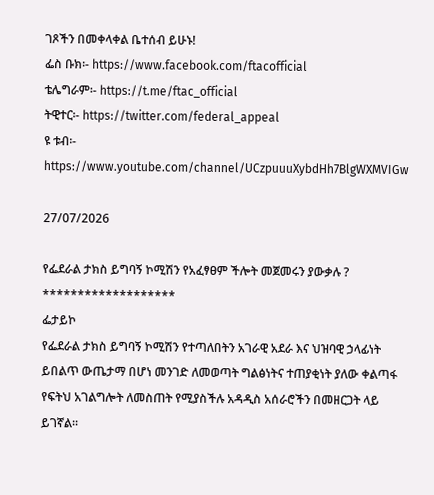ገጾችን በመቀላቀል ቤተሰብ ይሁኑ!
ፌስ ቡክ፡- https://www.facebook.com/ftacofficial
ቴሌግራም፡- https://t.me/ftac_official
ትዊተር፡- https://twitter.com/federal_appeal
ዩ ቱብ፡- https://www.youtube.com/channel/UCzpuuuXybdHh7BlgWXMVIGw

27/07/2026

የፌደራል ታክስ ይግባኝ ኮሚሽን የአፈፃፀም ችሎት መጀመሩን ያውቃሉ ?
*******************
ፌታይኮ
የፌደራል ታክስ ይግባኝ ኮሚሽን የተጣለበትን አገራዊ አደራ እና ህዝባዊ ኃላፊነት ይበልጥ ውጤታማ በሆነ መንገድ ለመወጣት ግልፅነትና ተጠያቂነት ያለው ቀልጣፋ የፍትህ አገልግሎት ለመስጠት የሚያስችሉ አዳዲስ አሰራሮችን በመዘርጋት ላይ ይገኛል።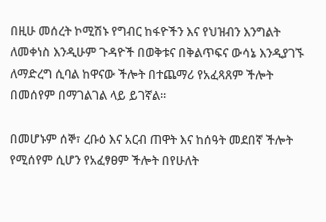በዚሁ መሰረት ኮሚሽኑ የግብር ከፋዮችን እና የህዝብን እንግልት ለመቀነስ እንዲሁም ጉዳዮች በወቅቱና በቅልጥፍና ውሳኔ እንዲያገኙ ለማድረግ ሲባል ከዋናው ችሎት በተጨማሪ የአፈጻጸም ችሎት በመሰየም በማገልገል ላይ ይገኛል፡፡

በመሆኑም ሰኞ፣ ረቡዕ እና አርብ ጠዋት እና ከሰዓት መደበኛ ችሎት የሚሰየም ሲሆን የአፈፃፀም ችሎት በየሁለት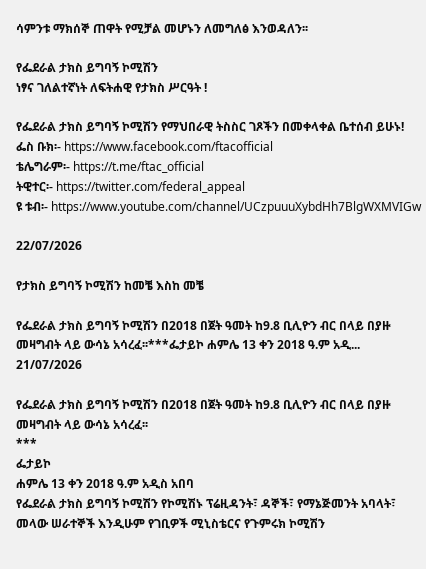ሳምንቱ ማክሰኞ ጠዋት የሚቻል መሆኑን ለመግለፅ እንወዳለን፡፡

የፌደራል ታክስ ይግባኝ ኮሚሽን
ነፃና ገለልተኛነት ለፍትሐዊ የታክስ ሥርዓት !

የፌደራል ታክስ ይግባኝ ኮሚሽን የማህበራዊ ትስስር ገጾችን በመቀላቀል ቤተሰብ ይሁኑ!
ፌስ ቡክ፡- https://www.facebook.com/ftacofficial
ቴሌግራም፡- https://t.me/ftac_official
ትዊተር፡- https://twitter.com/federal_appeal
ዩ ቱብ፡- https://www.youtube.com/channel/UCzpuuuXybdHh7BlgWXMVIGw

22/07/2026

የታክስ ይግባኝ ኮሚሽን ከመቼ እስከ መቼ

የፌደራል ታክስ ይግባኝ ኮሚሽን በ2018 በጀት ዓመት ከ9.8 ቢሊዮን ብር በላይ በያዙ መዛግብት ላይ ውሳኔ አሳረፈ፡፡***ፌታይኮ ሐምሌ 13 ቀን 2018 ዓ.ም አዲ...
21/07/2026

የፌደራል ታክስ ይግባኝ ኮሚሽን በ2018 በጀት ዓመት ከ9.8 ቢሊዮን ብር በላይ በያዙ መዛግብት ላይ ውሳኔ አሳረፈ፡፡
***
ፌታይኮ
ሐምሌ 13 ቀን 2018 ዓ.ም አዲስ አበባ
የፌደራል ታክስ ይግባኝ ኮሚሽን የኮሚሽኑ ፕሬዚዳንት፣ ዳኞች፣ የማኔጅመንት አባላት፣ መላው ሠራተኞች እንዲሁም የገቢዎች ሚኒስቴርና የጉምሩክ ኮሚሽን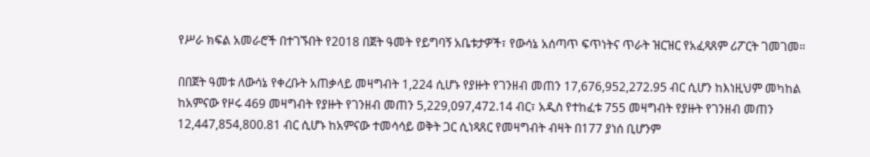የሥራ ክፍል አመራሮች በተገኙበት የ2018 በጀት ዓመት የይግባኝ አቤቱታዎች፣ የውሳኔ አሰጣጥ ፍጥነትና ጥራት ዝርዝር የአፈጻጸም ሪፖርት ገመገመ።

በበጀት ዓመቱ ለውሳኔ የቀረቡት አጠቃላይ መዛግብት 1,224 ሲሆኑ የያዙት የገንዘብ መጠን 17,676,952,272.95 ብር ሲሆን ከእነዚህም መካከል ከአምናው የዞሩ 469 መዛግብት የያዙት የገንዘብ መጠን 5,229,097,472.14 ብር፣ አዲስ የተከፈቱ 755 መዛግብት የያዙት የገንዘብ መጠን 12,447,854,800.81 ብር ሲሆኑ ከአምናው ተመሳሳይ ወቅት ጋር ሲነጻጸር የመዛግብት ብዛት በ177 ያነሰ ቢሆንም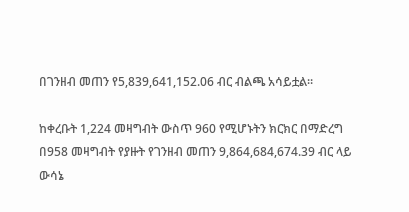በገንዘብ መጠን የ5,839,641,152.06 ብር ብልጫ አሳይቷል።

ከቀረቡት 1,224 መዛግብት ውስጥ 960 የሚሆኑትን ክርክር በማድረግ በ958 መዛግብት የያዙት የገንዘብ መጠን 9,864,684,674.39 ብር ላይ ውሳኔ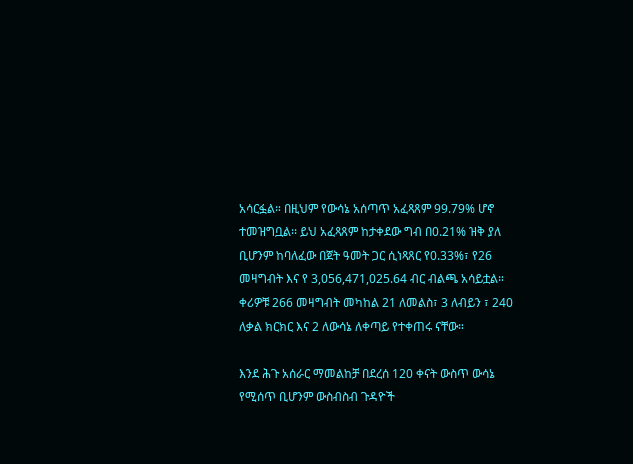አሳርፏል። በዚህም የውሳኔ አሰጣጥ አፈጻጸም 99.79% ሆኖ ተመዝግቧል፡፡ ይህ አፈጻጸም ከታቀደው ግብ በ0.21% ዝቅ ያለ ቢሆንም ከባለፈው በጀት ዓመት ጋር ሲነጻጸር የ0.33%፣ የ26 መዛግብት እና የ 3,056,471,025.64 ብር ብልጫ አሳይቷል። ቀሪዎቹ 266 መዛግብት መካከል 21 ለመልስ፣ 3 ለብይን ፣ 240 ለቃል ክርክር እና 2 ለውሳኔ ለቀጣይ የተቀጠሩ ናቸው።

እንደ ሕጉ አሰራር ማመልከቻ በደረሰ 120 ቀናት ውስጥ ውሳኔ የሚሰጥ ቢሆንም ውስብስብ ጉዳዮች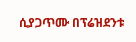ሲያጋጥሙ በፕሬዝደንቱ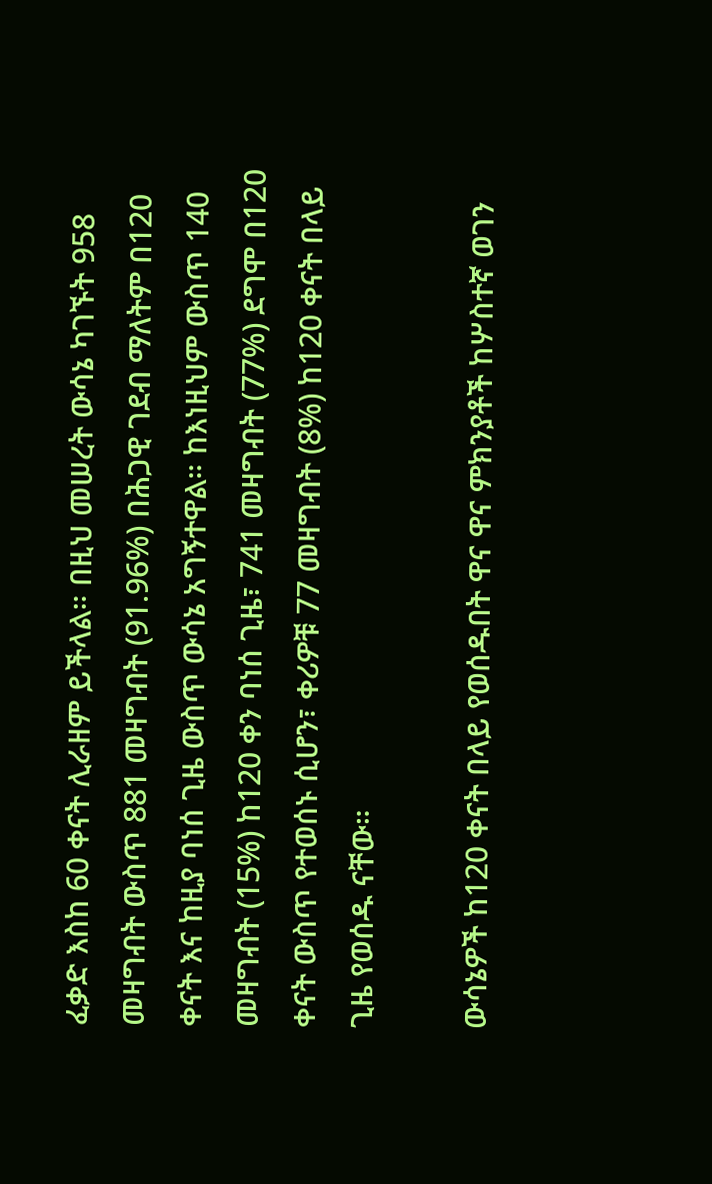ፈቃድ እስከ 60 ቀናት ሊራዘም ይችላል። በዚህ መሠረት ውሳኔ ካገኙት 958 መዛግብት ውስጥ 881 መዛግብት (91.96%) በሕጋዊ ገደብ ማለትም በ120 ቀናት እና ከዚያ ባነሰ ጊዜ ውስጥ ውሳኔ አግኝተዋል። ከእነዚህም ውስጥ 140 መዛግብት (15%) ከ120 ቀን ባነሰ ጊዜ፣ 741 መዛግብት (77%) ደግሞ በ120 ቀናት ውስጥ የተወሰኑ ሲሆን፣ ቀሪዎቹ 77 መዛግብት (8%) ከ120 ቀናት በላይ ጊዜ የወሰዱ ናቸው።

ውሳኔዎች ከ120 ቀናት በላይ የወሰዱበት ዋና ዋና ምክንያቶች ከሦስተኛ ወገን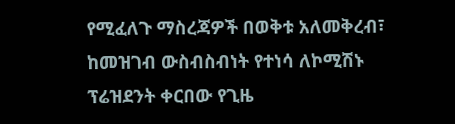የሚፈለጉ ማስረጃዎች በወቅቱ አለመቅረብ፣ ከመዝገብ ውስብስብነት የተነሳ ለኮሚሽኑ ፕሬዝደንት ቀርበው የጊዜ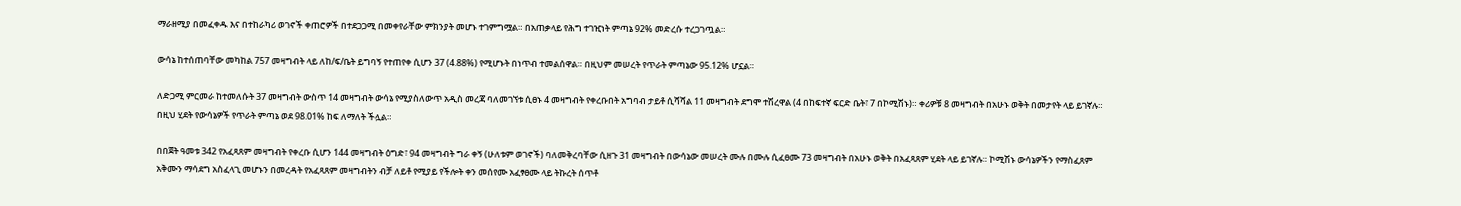ማራዘሚያ በመፈቀዱ እና በተከራካሪ ወገኖች ቀጠሮዎች በተደጋጋሚ በመቀየራቸው ምክንያት መሆኑ ተገምግሟል። በአጠቃላይ የሕግ ተገዢነት ምጣኔ 92% መድረሱ ተረጋገጧል።

ውሳኔ ከተሰጠባቸው መካከል 757 መዛግብት ላይ ለከ/ፍ/ቤት ይግባኝ የተጠየቀ ሲሆን 37 (4.88%) የሚሆኑት በነጥብ ተመልሰዋል። በዚህም መሠረት የጥራት ምጣኔው 95.12% ሆኗል።

ለድጋሚ ምርመራ ከተመለሱት 37 መዛግብት ውስጥ 14 መዛግብት ውሳኔ የሚያስለውጥ አዲስ መረጃ ባለመገኘቱ ሲፀኑ 4 መዛግብት የቀረቡበት አግባብ ታይቶ ሲሻሻል 11 መዛግብት ደግሞ ተሽረዋል (4 በከፍተኛ ፍርድ ቤት፣ 7 በኮሚሽኑ)። ቀሪዎቹ 8 መዛግብት በአሁኑ ወቅት በመታየት ላይ ይገኛሉ። በዚህ ሂደት የውሳኔዎች የጥራት ምጣኔ ወደ 98.01% ከፍ ለማለት ችሏል።

በበጀት ዓመቱ 342 የአፈጻጸም መዛግብት የቀረቡ ሲሆን 144 መዛግብት ዕግድ፣ 94 መዛግብት ግራ ቀኝ (ሁለቱም ወገኖች) ባለመቅረባቸው ሲዘጉ 31 መዛግብት በውሳኔው መሠረት ሙሉ በሙሉ ሲፈፀሙ 73 መዛግብት በአሁኑ ወቅት በአፈጻጸም ሂደት ላይ ይገኛሉ። ኮሚሽኑ ውሳኔዎችን የማስፈጸም አቅሙን ማሳደግ አስፈላጊ መሆኑን በመረዳት የአፈጻጸም መዛግብትን ብቻ ለይቶ የሚያይ የችሎት ቀን መሰየሙ አፈፃፀሙ ላይ ትኩረት ሰጥቶ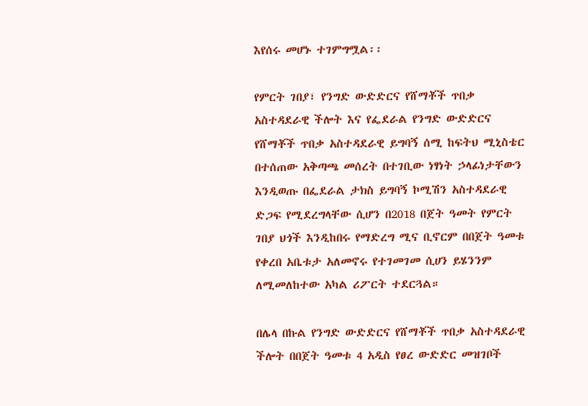እየሰሩ መሆኑ ተገምግሟል፡፡

የምርት ገበያ፣ የንግድ ውድድርና የሸማቾች ጥበቃ አስተዳደራዊ ችሎት እና የፌደራል የንግድ ውድድርና የሸማቾች ጥበቃ አስተዳደራዊ ይግባኝ ሰሚ ከፍትህ ሚኒስቴር በተሰጠው አቅጣጫ መሰረት በተገቢው ነፃነት ኃላፊነታቸውን እንዲወጡ በፌደራል ታክስ ይግባኝ ኮሚሽን አስተዳደራዊ ድጋፍ የሚደረግላቸው ሲሆን በ2018 በጀት ዓመት የምርት ገበያ ህጎች እንዲከበሩ የማድረግ ሚና ቢኖርም በበጀት ዓመቱ የቀረበ አቤቱታ አለመኖሩ የተገመገመ ሲሀን ይሄንንም ለሚመለከተው አካል ሪፖርት ተደርጓል።

በሌላ በኩል የንግድ ውድድርና የሸማቾች ጥበቃ አስተዳደራዊ ችሎት በበጀት ዓመቱ 4 አዲስ የፀረ ውድድር መዝገቦች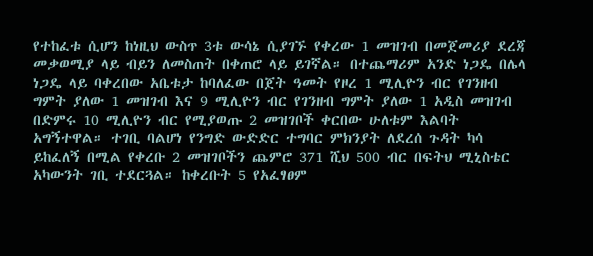የተከፈቱ ሲሆን ከነዚህ ውስጥ 3ቱ ውሳኔ ሲያገኙ የቀረው 1 መዝገብ በመጀመሪያ ደረጃ መቃወሚያ ላይ ብይን ለመስጠት በቀጠሮ ላይ ይገኛል። በተጨማሪም አንድ ነጋዴ በሌላ ነጋዴ ላይ ባቀረበው አቤቱታ ከባለፈው በጀት ዓመት የዞረ 1 ሚሊዮን ብር የገንዘብ ግምት ያለው 1 መዝገብ እና 9 ሚሊዮን ብር የገንዘብ ግምት ያለው 1 አዲስ መዝገብ በድምሩ 10 ሚሊዮን ብር የሚያወጡ 2 መዝገቦች ቀርበው ሁለቱም እልባት አግኝተዋል። ተገቢ ባልሆነ የንግድ ውድድር ተግባር ምክንያት ለደረሰ ጉዳት ካሳ ይከፈለኝ በሚል የቀረቡ 2 መዝገቦችን ጨምሮ 371 ሺህ 500 ብር በፍትህ ሚኒስቴር አካውንት ገቢ ተደርጓል። ከቀረቡት 5 የአፈፃፀም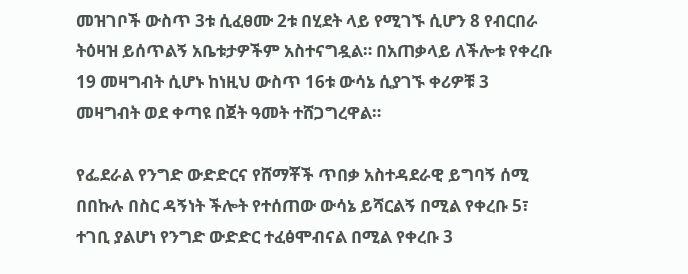መዝገቦች ውስጥ 3ቱ ሲፈፀሙ 2ቱ በሂደት ላይ የሚገኙ ሲሆን 8 የብርበራ ትዕዛዝ ይሰጥልኝ አቤቱታዎችም አስተናግዷል። በአጠቃላይ ለችሎቱ የቀረቡ 19 መዛግብት ሲሆኑ ከነዚህ ውስጥ 16ቱ ውሳኔ ሲያገኙ ቀሪዎቹ 3 መዛግብት ወደ ቀጣዩ በጀት ዓመት ተሸጋግረዋል።

የፌደራል የንግድ ውድድርና የሸማቾች ጥበቃ አስተዳደራዊ ይግባኝ ሰሚ በበኩሉ በስር ዳኝነት ችሎት የተሰጠው ውሳኔ ይሻርልኝ በሚል የቀረቡ 5፣ ተገቢ ያልሆነ የንግድ ውድድር ተፈፅሞብናል በሚል የቀረቡ 3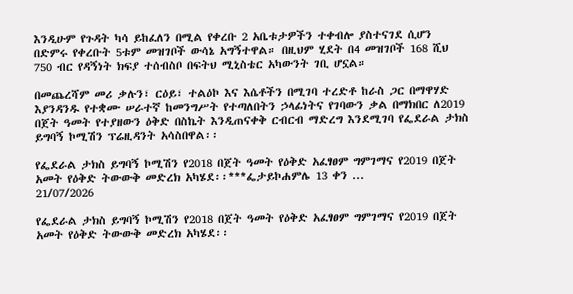እንዲሁም የጉዳት ካሳ ይከፈለን በሚል የቀረቡ 2 አቤቱታዎችን ተቀብሎ ያስተናገደ ሲሆን በድምሩ የቀረቡት 5ቱም መዝገቦች ውሳኔ አግኝተዋል። በዚህም ሂደት በ4 መዝገቦች 168 ሺህ 750 ብር የዳኝነት ክፍያ ተሰብስቦ በፍትህ ሚኒስቴር አካውንት ገቢ ሆኗል።

በመጨረሻም መሪ ቃሉን፣ ርዕይ፣ ተልዕኮ እና እሴቶችን በሚገባ ተረድቶ ከራስ ጋር በማዋሃድ እያንዳንዱ የተቋሙ ሠራተኛ ከመንግሥት የተጣለበትን ኃላፊነትና የገባውን ቃል በማክበር ለ2019 በጀት ዓመት የተያዘውን ዕቅድ በስኬት እንዲጠናቀቅ ርብርብ ማድረግ እንደሚገባ የፌደራል ታክስ ይግባኝ ኮሚሽን ፕሬዚዳንት አሳስበዋል፡፡

የፌደራል ታክስ ይግባኝ ኮሚሽን የ2018 በጀት ዓመት የዕቅድ አፈፃፀም ግምገማና የ2019 በጀት አመት የዕቅድ ትውውቅ መድረክ አካሄደ፡፡***ፌታይኮሐምሌ 13 ቀን ...
21/07/2026

የፌደራል ታክስ ይግባኝ ኮሚሽን የ2018 በጀት ዓመት የዕቅድ አፈፃፀም ግምገማና የ2019 በጀት አመት የዕቅድ ትውውቅ መድረክ አካሄደ፡፡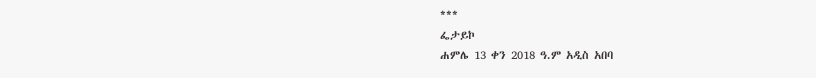***
ፌታይኮ
ሐምሌ 13 ቀን 2018 ዓ.ም አዲስ አበባ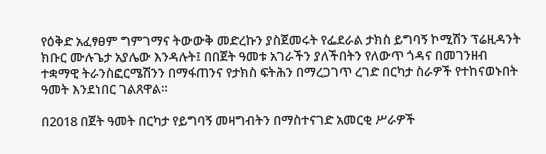የዕቅድ አፈፃፀም ግምገማና ትውውቅ መድረኩን ያስጀመሩት የፌደራል ታክስ ይግባኝ ኮሚሽን ፕሬዚዳንት ክቡር ሙሉጌታ አያሌው እንዳሉት፤ በበጀት ዓመቱ አገራችን ያለችበትን የለውጥ ጎዳና በመገንዘብ ተቋማዊ ትራንስፎርሜሽንን በማፋጠንና የታክስ ፍትሕን በማረጋገጥ ረገድ በርካታ ስራዎች የተከናወኑበት ዓመት እንደነበር ገልጸዋል።

በ2018 በጀት ዓመት በርካታ የይግባኝ መዛግብትን በማስተናገድ አመርቂ ሥራዎች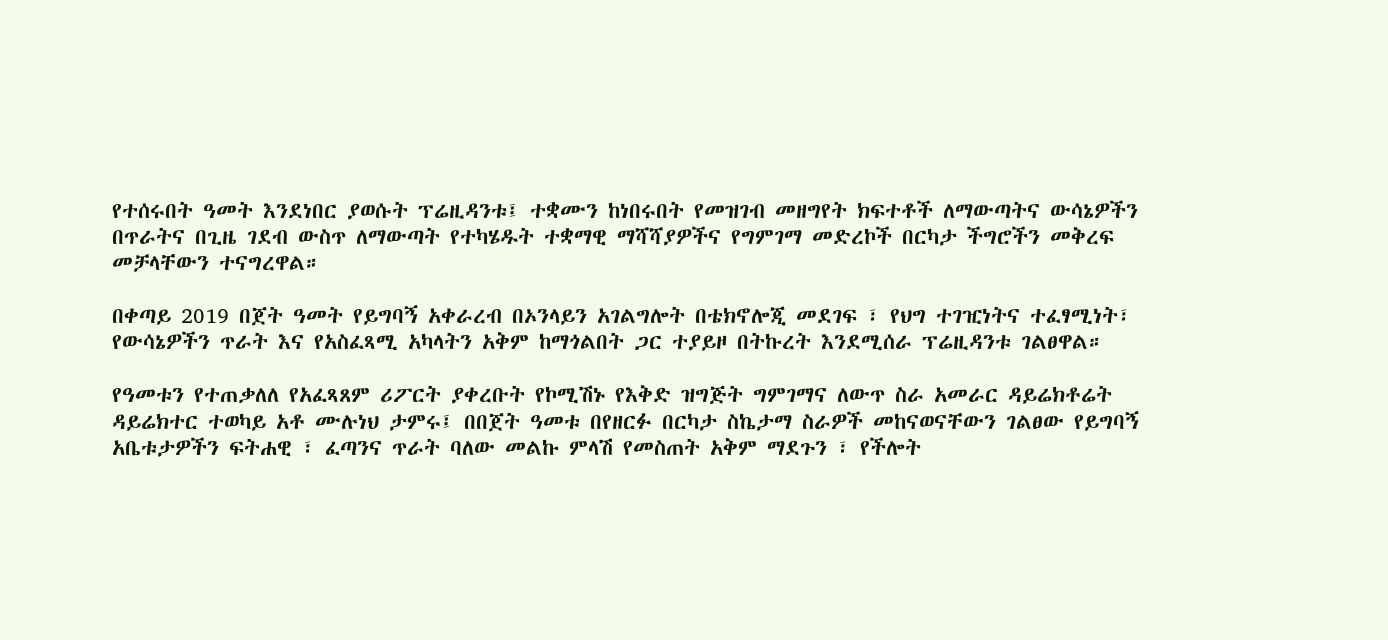የተሰሩበት ዓመት እንደነበር ያወሱት ፕሬዚዳንቱ፤ ተቋሙን ከነበሩበት የመዝገብ መዘግየት ክፍተቶች ለማውጣትና ውሳኔዎችን በጥራትና በጊዜ ገደብ ውስጥ ለማውጣት የተካሄዱት ተቋማዊ ማሻሻያዎችና የግምገማ መድረኮች በርካታ ችግሮችን መቅረፍ መቻላቸውን ተናግረዋል።

በቀጣይ 2019 በጀት ዓመት የይግባኝ አቀራረብ በኦንላይን አገልግሎት በቴክኖሎጂ መደገፍ ፣ የህግ ተገዢነትና ተፈፃሚነት፣ የውሳኔዎችን ጥራት እና የአስፈጻሚ አካላትን አቅም ከማጎልበት ጋር ተያይዞ በትኩረት እንደሚሰራ ፕሬዚዳንቱ ገልፀዋል።

የዓመቱን የተጠቃለለ የአፈጻጸም ሪፖርት ያቀረቡት የኮሚሽኑ የእቅድ ዝግጅት ግምገማና ለውጥ ስራ አመራር ዳይሬክቶሬት ዳይሬክተር ተወካይ አቶ ሙሉነህ ታምሩ፤ በበጀት ዓመቱ በየዘርፉ በርካታ ስኬታማ ስራዎች መከናወናቸውን ገልፀው የይግባኝ አቤቱታዎችን ፍትሐዊ ፣ ፈጣንና ጥራት ባለው መልኩ ምላሽ የመስጠት አቅም ማደጉን ፣ የችሎት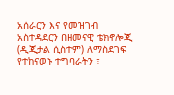አሰራርን እና የመዝገብ አስተዳደርን በዘመናዊ ቴክኖሎጂ (ዲጂታል ሲስተም) ለማስደገፍ የተከናወኑ ተግባራትን ፣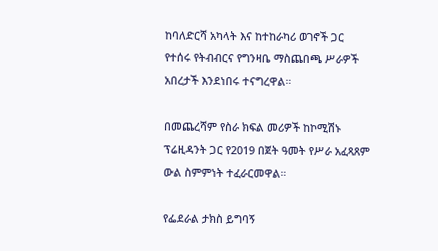ከባለድርሻ አካላት እና ከተከራካሪ ወገኖች ጋር የተሰሩ የትብብርና የግንዛቤ ማስጨበጫ ሥራዎች አበረታች እንደነበሩ ተናግረዋል።

በመጨረሻም የስራ ክፍል መሪዎች ከኮሚሽኑ ፕሬዚዳንት ጋር የ2019 በጀት ዓመት የሥራ አፈጻጸም ውል ስምምነት ተፈራርመዋል።

የፌደራል ታክስ ይግባኝ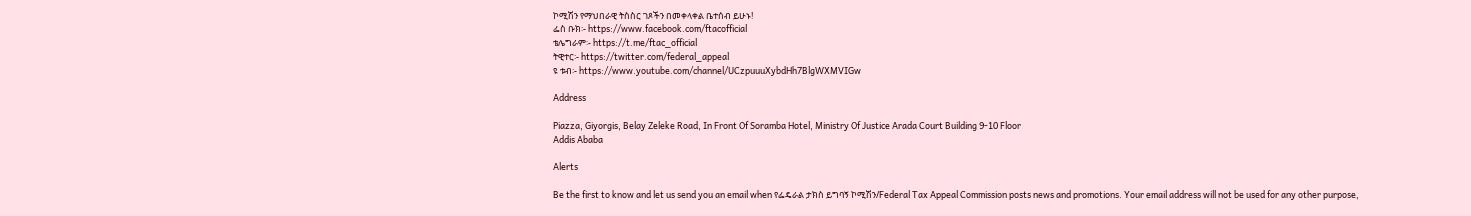ኮሚሽን የማህበራዊ ትስስር ገጾችን በመቀላቀል ቤተሰብ ይሁኑ!
ፌስ ቡክ፡- https://www.facebook.com/ftacofficial
ቴሌግራም፡- https://t.me/ftac_official
ትዊተር፡- https://twitter.com/federal_appeal
ዩ ቱብ፡- https://www.youtube.com/channel/UCzpuuuXybdHh7BlgWXMVIGw

Address

Piazza, Giyorgis, Belay Zeleke Road, In Front Of Soramba Hotel, Ministry Of Justice Arada Court Building 9-10 Floor
Addis Ababa

Alerts

Be the first to know and let us send you an email when የፌዴራል ታክስ ይግባኝ ኮሚሽን/Federal Tax Appeal Commission posts news and promotions. Your email address will not be used for any other purpose,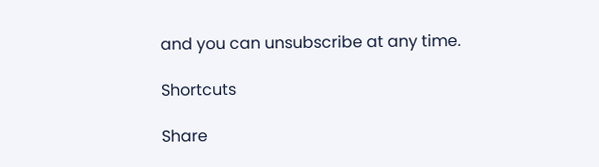and you can unsubscribe at any time.

Shortcuts

Share